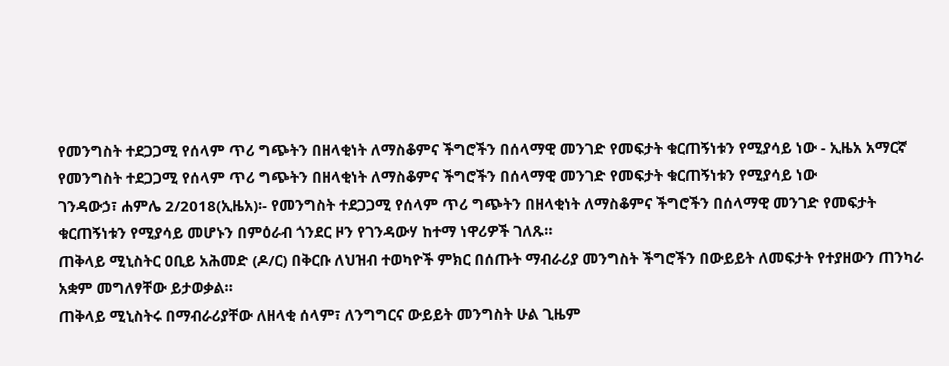የመንግስት ተደጋጋሚ የሰላም ጥሪ ግጭትን በዘላቂነት ለማስቆምና ችግሮችን በሰላማዊ መንገድ የመፍታት ቁርጠኝነቱን የሚያሳይ ነው - ኢዜአ አማርኛ
የመንግስት ተደጋጋሚ የሰላም ጥሪ ግጭትን በዘላቂነት ለማስቆምና ችግሮችን በሰላማዊ መንገድ የመፍታት ቁርጠኝነቱን የሚያሳይ ነው
ገንዳውኃ፣ ሐምሌ 2/2018(ኢዜአ)፡- የመንግስት ተደጋጋሚ የሰላም ጥሪ ግጭትን በዘላቂነት ለማስቆምና ችግሮችን በሰላማዊ መንገድ የመፍታት ቁርጠኝነቱን የሚያሳይ መሆኑን በምዕራብ ጎንደር ዞን የገንዳውሃ ከተማ ነዋሪዎች ገለጹ።
ጠቅላይ ሚኒስትር ዐቢይ አሕመድ (ዶ/ር) በቅርቡ ለህዝብ ተወካዮች ምክር በሰጡት ማብራሪያ መንግስት ችግሮችን በውይይት ለመፍታት የተያዘውን ጠንካራ አቋም መግለፃቸው ይታወቃል።
ጠቅላይ ሚኒስትሩ በማብራሪያቸው ለዘላቂ ሰላም፣ ለንግግርና ውይይት መንግስት ሁል ጊዜም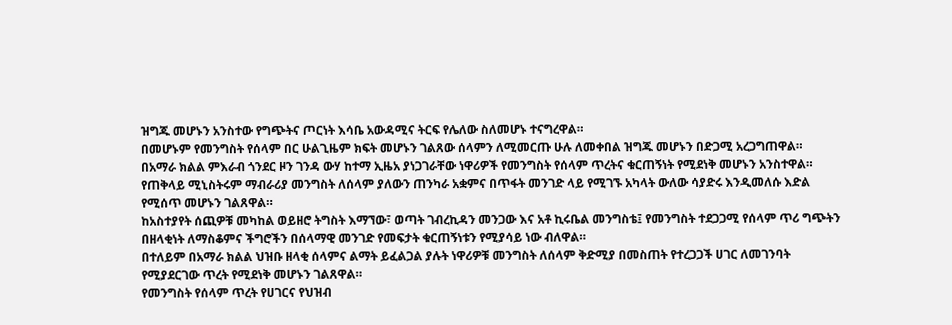ዝግጁ መሆኑን አንስተው የግጭትና ጦርነት እሳቤ አውዳሚና ትርፍ የሌለው ስለመሆኑ ተናግረዋል።
በመሆኑም የመንግስት የሰላም በር ሁልጊዜም ክፍት መሆኑን ገልጸው ሰላምን ለሚመርጡ ሁሉ ለመቀበል ዝግጁ መሆኑን በድጋሚ አረጋግጠዋል።
በአማራ ክልል ምእራብ ጎንደር ዞን ገንዳ ውሃ ከተማ ኢዜአ ያነጋገራቸው ነዋሪዎች የመንግስት የሰላም ጥረትና ቁርጠኝነት የሚደነቅ መሆኑን አንስተዋል።
የጠቅላይ ሚኒስትሩም ማብራሪያ መንግስት ለሰላም ያለውን ጠንካራ አቋምና በጥፋት መንገድ ላይ የሚገኙ አካላት ውለው ሳያድሩ እንዲመለሱ እድል የሚሰጥ መሆኑን ገልጸዋል።
ከአስተያየት ሰጪዎቹ መካከል ወይዘሮ ትግስት እማኘው፣ ወጣት ገብረኪዳን መንጋው እና አቶ ኪሩቤል መንግስቴ፤ የመንግስት ተደጋጋሚ የሰላም ጥሪ ግጭትን በዘላቂነት ለማስቆምና ችግሮችን በሰላማዊ መንገድ የመፍታት ቁርጠኝነቱን የሚያሳይ ነው ብለዋል።
በተለይም በአማራ ክልል ህዝቡ ዘላቂ ሰላምና ልማት ይፈልጋል ያሉት ነዋሪዎቹ መንግስት ለሰላም ቅድሚያ በመስጠት የተረጋጋች ሀገር ለመገንባት የሚያደርገው ጥረት የሚደነቅ መሆኑን ገልጸዋል።
የመንግስት የሰላም ጥረት የሀገርና የህዝብ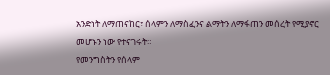አንድነት ለማጠናከር፣ ሰላምን ለማስፈንና ልማትን ለማፋጠን መሰረት የሚያኖር መሆኑን ነው የተናገሩት።
የመንግስትን የሰላም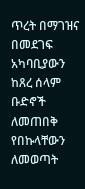ጥረት በማገዝና በመደገፍ አካባቢያውን ከጸረ ሰላም ቡድኖች ለመጠበቅ የበኩላቸውን ለመወጣት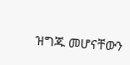ዝግጁ መሆናቸውን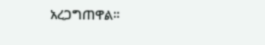አረጋግጠዋል።